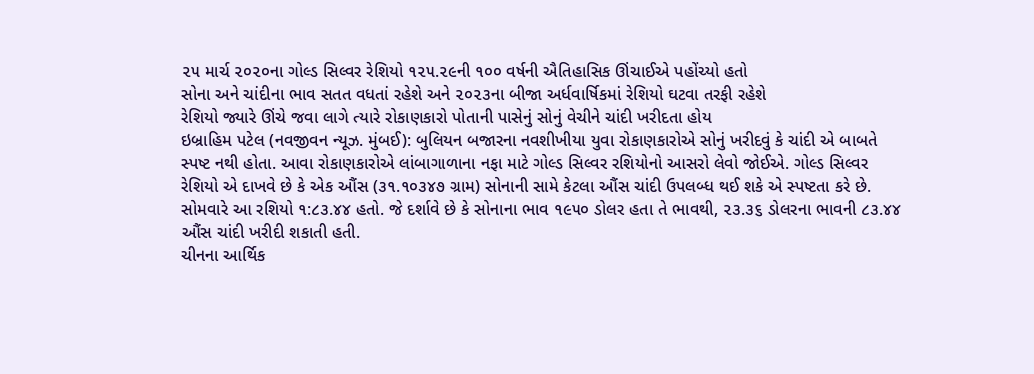૨૫ માર્ચ ૨૦૨૦ના ગોલ્ડ સિલ્વર રેશિયો ૧૨૫.૨૯ની ૧૦૦ વર્ષની ઐતિહાસિક ઊંચાઈએ પહોંચ્યો હતો
સોના અને ચાંદીના ભાવ સતત વધતાં રહેશે અને ૨૦૨૩ના બીજા અર્ધવાર્ષિકમાં રેશિયો ઘટવા તરફી રહેશે
રેશિયો જ્યારે ઊંચે જવા લાગે ત્યારે રોકાણકારો પોતાની પાસેનું સોનું વેચીને ચાંદી ખરીદતા હોય
ઇબ્રાહિમ પટેલ (નવજીવન ન્યૂઝ. મુંબઈ): બુલિયન બજારના નવશીખીયા યુવા રોકાણકારોએ સોનું ખરીદવું કે ચાંદી એ બાબતે સ્પષ્ટ નથી હોતા. આવા રોકાણકારોએ લાંબાગાળાના નફા માટે ગોલ્ડ સિલ્વર રશિયોનો આસરો લેવો જોઈએ. ગોલ્ડ સિલ્વર રેશિયો એ દાખવે છે કે એક ઔંસ (૩૧.૧૦૩૪૭ ગ્રામ) સોનાની સામે કેટલા ઔંસ ચાંદી ઉપલબ્ધ થઈ શકે એ સ્પષ્ટતા કરે છે. સોમવારે આ રશિયો ૧:૮૩.૪૪ હતો. જે દર્શાવે છે કે સોનાના ભાવ ૧૯૫૦ ડોલર હતા તે ભાવથી, ૨૩.૩૬ ડોલરના ભાવની ૮૩.૪૪ ઔંસ ચાંદી ખરીદી શકાતી હતી.
ચીનના આર્થિક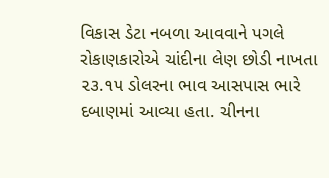વિકાસ ડેટા નબળા આવવાને પગલે રોકાણકારોએ ચાંદીના લેણ છોડી નાખતા ૨૩.૧૫ ડોલરના ભાવ આસપાસ ભારે દબાણમાં આવ્યા હતા. ચીનના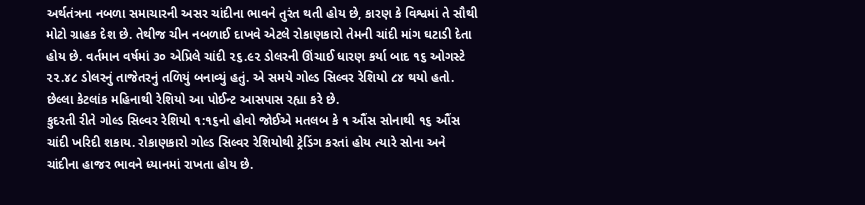અર્થતંત્રના નબળા સમાચારની અસર ચાંદીના ભાવને તુરંત થતી હોય છે, કારણ કે વિશ્વમાં તે સૌથી મોટો ગ્રાહક દેશ છે. તેથીજ ચીન નબળાઈ દાખવે એટલે રોકાણકારો તેમની ચાંદી માંગ ઘટાડી દેતા હોય છે. વર્તમાન વર્ષમાં ૩૦ એપ્રિલે ચાંદી ૨૬.૯૨ ડોલરની ઊંચાઈ ધારણ કર્યા બાદ ૧૬ ઓગસ્ટે ૨૨.૪૮ ડોલરનું તાજેતરનું તળિયું બનાવ્યું હતું. એ સમયે ગોલ્ડ સિલ્વર રેશિયો ૮૪ થયો હતો. છેલ્લા કેટલાંક મહિનાથી રેશિયો આ પોઈન્ટ આસપાસ રહ્યા કરે છે.
કુદરતી રીતે ગોલ્ડ સિલ્વર રેશિયો ૧:૧૬નો હોવો જોઈએ મતલબ કે ૧ ઔંસ સોનાથી ૧૬ ઔંસ ચાંદી ખરિદી શકાય. રોકાણકારો ગોલ્ડ સિલ્વર રેશિયોથી ટ્રેડિંગ કરતાં હોય ત્યારે સોના અને ચાંદીના હાજર ભાવને ધ્યાનમાં રાખતા હોય છે.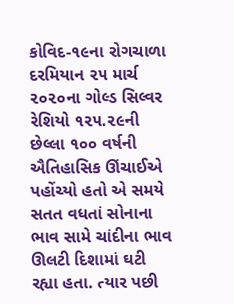કોવિદ-૧૯ના રોગચાળા દરમિયાન ૨૫ માર્ચ ૨૦૨૦ના ગોલ્ડ સિલ્વર રેશિયો ૧૨૫.૨૯ની છેલ્લા ૧૦૦ વર્ષની ઐતિહાસિક ઊંચાઈએ પહોંચ્યો હતો એ સમયે સતત વધતાં સોનાના ભાવ સામે ચાંદીના ભાવ ઊલટી દિશામાં ઘટી રહ્યા હતા. ત્યાર પછી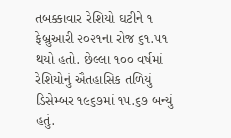તબક્કાવાર રેશિયો ઘટીને ૧ ફેબ્રુઆરી ૨૦૨૧ના રોજ ૬૧.૫૧ થયો હતો. છેલ્લા ૧૦૦ વર્ષમાં રેશિયોનું ઐતહાસિક તળિયું ડિસેમ્બર ૧૯૬૭માં ૧૫.૬૭ બન્યું હતું.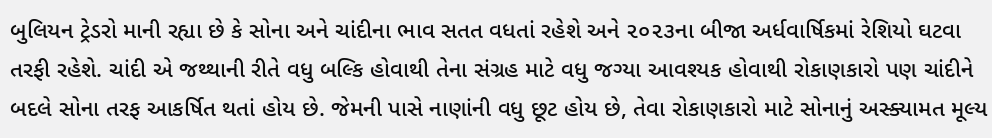બુલિયન ટ્રેડરો માની રહ્યા છે કે સોના અને ચાંદીના ભાવ સતત વધતાં રહેશે અને ૨૦૨૩ના બીજા અર્ધવાર્ષિકમાં રેશિયો ઘટવા તરફી રહેશે. ચાંદી એ જથ્થાની રીતે વધુ બલ્કિ હોવાથી તેના સંગ્રહ માટે વધુ જગ્યા આવશ્યક હોવાથી રોકાણકારો પણ ચાંદીને બદલે સોના તરફ આકર્ષિત થતાં હોય છે. જેમની પાસે નાણાંની વધુ છૂટ હોય છે, તેવા રોકાણકારો માટે સોનાનું અસ્ક્યામત મૂલ્ય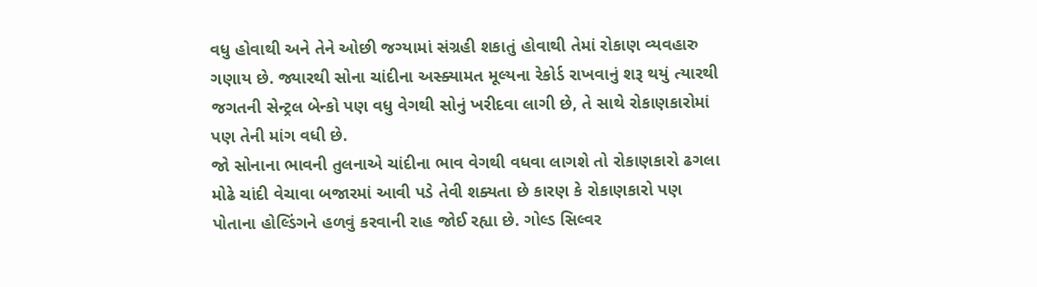વધુ હોવાથી અને તેને ઓછી જગ્યામાં સંગ્રહી શકાતું હોવાથી તેમાં રોકાણ વ્યવહારુ ગણાય છે. જ્યારથી સોના ચાંદીના અસ્ક્યામત મૂલ્યના રેકોર્ડ રાખવાનું શરૂ થયું ત્યારથી જગતની સેન્ટ્રલ બેન્કો પણ વધુ વેગથી સોનું ખરીદવા લાગી છે, તે સાથે રોકાણકારોમાં પણ તેની માંગ વધી છે.
જો સોનાના ભાવની તુલનાએ ચાંદીના ભાવ વેગથી વધવા લાગશે તો રોકાણકારો ઢગલા મોઢે ચાંદી વેચાવા બજારમાં આવી પડે તેવી શક્યતા છે કારણ કે રોકાણકારો પણ પોતાના હોલ્ડિંગને હળવું કરવાની રાહ જોઈ રહ્યા છે. ગોલ્ડ સિલ્વર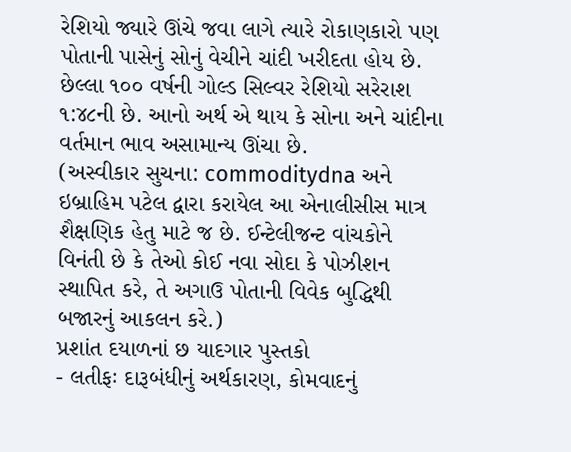રેશિયો જ્યારે ઊંચે જવા લાગે ત્યારે રોકાણકારો પણ પોતાની પાસેનું સોનું વેચીને ચાંદી ખરીદતા હોય છે. છેલ્લા ૧૦૦ વર્ષની ગોલ્ડ સિલ્વર રેશિયો સરેરાશ ૧:૪૮ની છે. આનો અર્થ એ થાય કે સોના અને ચાંદીના વર્તમાન ભાવ અસામાન્ય ઊંચા છે.
(અસ્વીકાર સુચના: commoditydna અને ઇબ્રાહિમ પટેલ દ્વારા કરાયેલ આ એનાલીસીસ માત્ર શૈક્ષણિક હેતુ માટે જ છે. ઈન્ટેલીજન્ટ વાંચકોને વિનંતી છે કે તેઓ કોઈ નવા સોદા કે પોઝીશન સ્થાપિત કરે, તે અગાઉ પોતાની વિવેક બુદ્ધિથી બજારનું આકલન કરે.)
પ્રશાંત દયાળનાં છ યાદગાર પુસ્તકો
- લતીફઃ દારૂબંધીનું અર્થકારણ, કોમવાદનું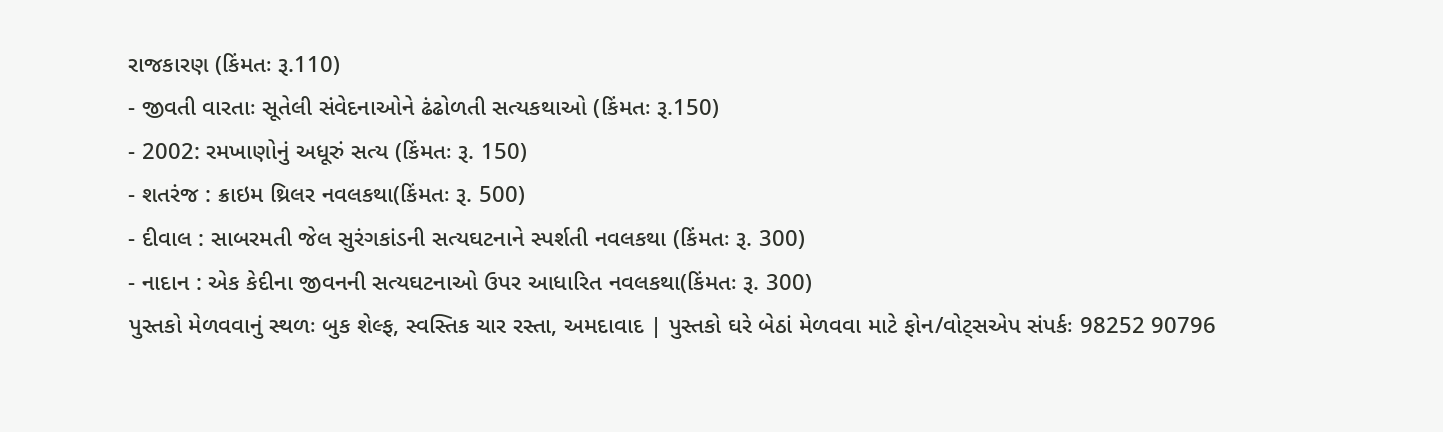રાજકારણ (કિંમતઃ રૂ.110)
- જીવતી વારતાઃ સૂતેલી સંવેદનાઓને ઢંઢોળતી સત્યકથાઓ (કિંમતઃ રૂ.150)
- 2002: રમખાણોનું અધૂરું સત્ય (કિંમતઃ રૂ. 150)
- શતરંજ : ક્રાઇમ થ્રિલર નવલકથા(કિંમતઃ રૂ. 500)
- દીવાલ : સાબરમતી જેલ સુરંગકાંડની સત્યઘટનાને સ્પર્શતી નવલકથા (કિંમતઃ રૂ. 300)
- નાદાન : એક કેદીના જીવનની સત્યઘટનાઓ ઉપર આધારિત નવલકથા(કિંમતઃ રૂ. 300)
પુસ્તકો મેળવવાનું સ્થળઃ બુક શેલ્ફ, સ્વસ્તિક ચાર રસ્તા, અમદાવાદ | પુસ્તકો ઘરે બેઠાં મેળવવા માટે ફોન/વોટ્સએપ સંપર્કઃ 98252 90796